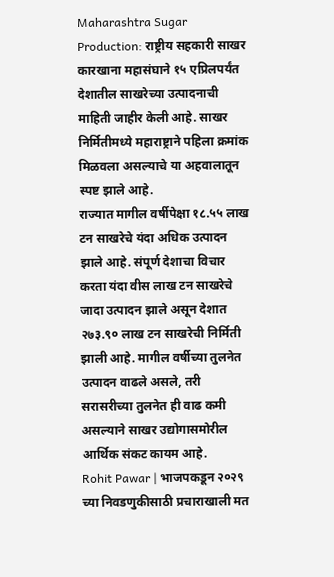Maharashtra Sugar Production: राष्ट्रीय सहकारी साखर कारखाना महासंघाने १५ एप्रिलपर्यंत देशातील साखरेच्या उत्पादनाची माहिती जाहीर केली आहे. साखर निर्मितीमध्ये महाराष्ट्राने पहिला क्रमांक मिळवला असल्याचे या अहवालातून स्पष्ट झाले आहे.
राज्यात मागील वर्षीपेक्षा १८.५५ लाख टन साखरेचे यंदा अधिक उत्पादन झाले आहे. संपूर्ण देशाचा विचार करता यंदा वीस लाख टन साखरेचे जादा उत्पादन झाले असून देशात २७३.९० लाख टन साखरेची निर्मिती झाली आहे. मागील वर्षीच्या तुलनेत उत्पादन वाढले असले, तरी सरासरीच्या तुलनेत ही वाढ कमी असल्याने साखर उद्योगासमोरील आर्थिक संकट कायम आहे.
Rohit Pawar | भाजपकडून २०२९ च्या निवडणुकीसाठी प्रचाराखाली मत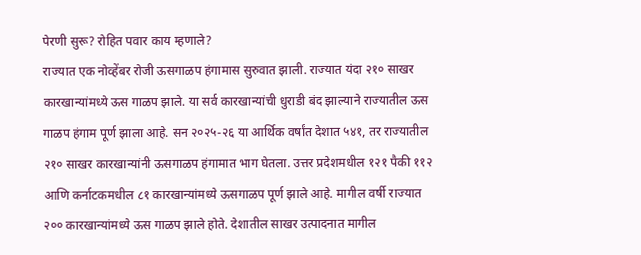पेरणी सुरू? रोहित पवार काय म्हणाले?
राज्यात एक नोव्हेंबर रोजी ऊसगाळप हंगामास सुरुवात झाली. राज्यात यंदा २१० साखर कारखान्यांमध्ये ऊस गाळप झाले. या सर्व कारखान्यांची धुराडी बंद झाल्याने राज्यातील ऊस गाळप हंगाम पूर्ण झाला आहे. सन २०२५-२६ या आर्थिक वर्षांत देशात ५४१, तर राज्यातील २१० साखर कारखान्यांनी ऊसगाळप हंगामात भाग घेतला. उत्तर प्रदेशमधील १२१ पैकी ११२ आणि कर्नाटकमधील ८१ कारखान्यांमध्ये ऊसगाळप पूर्ण झाले आहे. मागील वर्षी राज्यात २०० कारखान्यांमध्ये ऊस गाळप झाले होते. देशातील साखर उत्पादनात मागील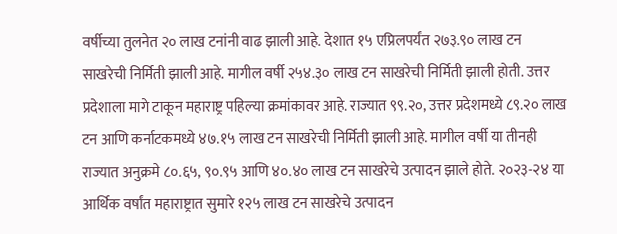वर्षीच्या तुलनेत २० लाख टनांनी वाढ झाली आहे. देशात १५ एप्रिलपर्यंत २७३.९० लाख टन साखरेची निर्मिती झाली आहे. मागील वर्षी २५४.३० लाख टन साखरेची निर्मिती झाली होती. उत्तर प्रदेशाला मागे टाकून महाराष्ट्र पहिल्या क्रमांकावर आहे. राज्यात ९९.२०, उत्तर प्रदेशमध्ये ८९.२० लाख टन आणि कर्नाटकमध्ये ४७.१५ लाख टन साखरेची निर्मिती झाली आहे. मागील वर्षी या तीनही राज्यात अनुक्रमे ८०.६५, ९०.९५ आणि ४०.४० लाख टन साखरेचे उत्पादन झाले होते. २०२३-२४ या आर्थिक वर्षांत महाराष्ट्रात सुमारे १२५ लाख टन साखरेचे उत्पादन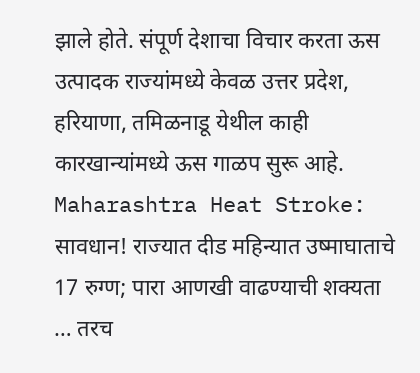झाले होते. संपूर्ण देशाचा विचार करता ऊस उत्पादक राज्यांमध्ये केवळ उत्तर प्रदेश, हरियाणा, तमिळनाडू येथील काही कारखान्यांमध्ये ऊस गाळप सुरू आहे.
Maharashtra Heat Stroke: सावधान! राज्यात दीड महिन्यात उष्माघाताचे 17 रुग्ण; पारा आणखी वाढण्याची शक्यता
… तरच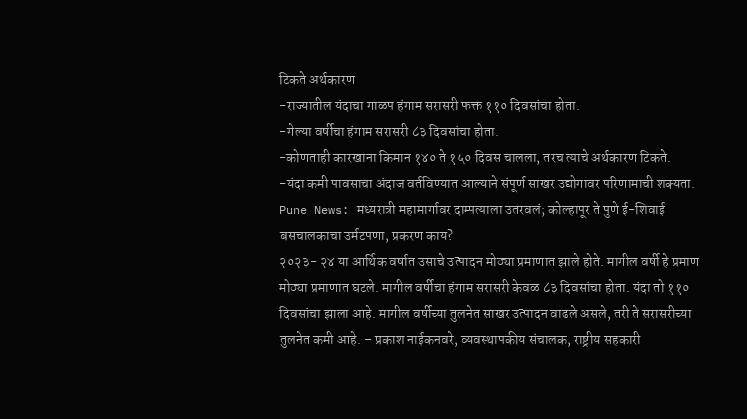टिकते अर्थकारण
-राज्यातील यंदाचा गाळप हंगाम सरासरी फक्त ११० दिवसांचा होता.
-गेल्या वर्षीचा हंगाम सरासरी ८३ दिवसांचा होता.
-कोणताही कारखाना किमान १४० ते १५० दिवस चालला, तरच त्याचे अर्थकारण टिकते.
-यंदा कमी पावसाचा अंदाज वर्तविण्यात आल्याने संपूर्ण साखर उद्योगावर परिणामाची शक्यता.
Pune News: मध्यरात्री महामार्गावर दाम्पत्याला उतरवलं; कोल्हापूर ते पुणे ई-शिवाई बसचालकाचा उर्मटपणा, प्रकरण काय?
२०२३- २४ या आर्थिक वर्षात उसाचे उत्पादन मोठ्या प्रमाणात झाले होते. मागील वर्षी हे प्रमाण मोठ्या प्रमाणात घटले. मागील वर्षीचा हंगाम सरासरी केवळ ८३ दिवसांचा होता. यंदा तो ११० दिवसांचा झाला आहे. मागील वर्षीच्या तुलनेत साखर उत्पादन वाढले असले, तरी ते सरासरीच्या तुलनेत कमी आहे. – प्रकाश नाईकनवरे, व्यवस्थापकीय संचालक, राष्ट्रीय सहकारी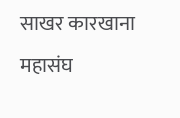साखर कारखाना महासंघ